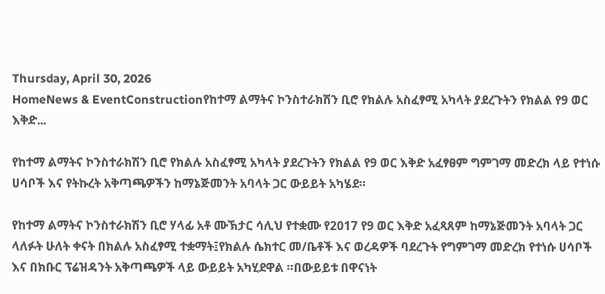Thursday, April 30, 2026
HomeNews & EventConstructionየከተማ ልማትና ኮንስተራክሽን ቢሮ የክልሉ አስፈፃሚ አካላት ያደረጉትን የክልል የ9 ወር እቅድ...

የከተማ ልማትና ኮንስተራክሽን ቢሮ የክልሉ አስፈፃሚ አካላት ያደረጉትን የክልል የ9 ወር እቅድ አፈፃፀም ግምገማ መድረክ ላይ የተነሱ ሀሳቦች እና የትኩረት አቅጣጫዎችን ከማኔጅመንት አባላት ጋር ውይይት አካሄደ።

የከተማ ልማትና ኮንስተራክሽን ቢሮ ሃላፊ አቶ ሙኽታር ሳሊህ የተቋሙ የ2017 የ9 ወር እቅድ አፈጻጸም ከማኔጅመንት አባላት ጋር ላለፉት ሁለት ቀናት በክልሉ አስፈፃሚ ተቋማት፤የክልሉ ሴክተር መ/ቤቶች እና ወረዳዎች ባደረጉት የግምገማ መድረክ የተነሱ ሀሳቦች እና በክቡር ፕሬዝዳንት አቅጣጫዎች ላይ ውይይት አካሂደዋል ።በውይይቱ በዋናነት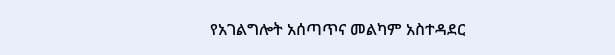የአገልግሎት አሰጣጥና መልካም አስተዳደር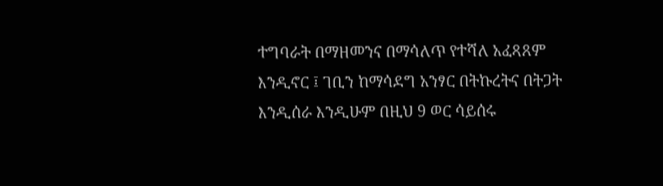ተግባራት በማዘመንና በማሳለጥ የተሻለ አፈጻጸም እንዲኖር ፤ ገቢን ከማሳደግ አንፃር በትኩረትና በትጋት እንዲሰራ እንዲሁም በዚህ 9 ወር ሳይሰሩ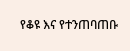የቆዩ እና የተንጠባጠቡ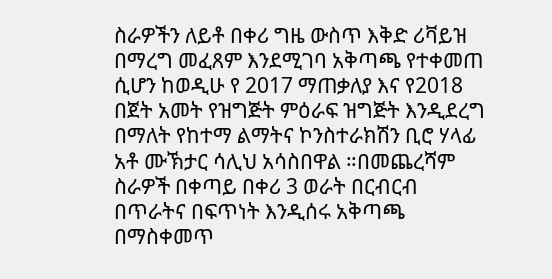ስራዎችን ለይቶ በቀሪ ግዜ ውስጥ እቅድ ሪቫይዝ በማረግ መፈጸም እንደሚገባ አቅጣጫ የተቀመጠ ሲሆን ከወዲሁ የ 2017 ማጠቃለያ እና የ2018 በጀት አመት የዝግጅት ምዕራፍ ዝግጅት እንዲደረግ በማለት የከተማ ልማትና ኮንስተራክሽን ቢሮ ሃላፊ አቶ ሙኽታር ሳሊህ አሳስበዋል ።በመጨረሻም ስራዎች በቀጣይ በቀሪ 3 ወራት በርብርብ በጥራትና በፍጥነት እንዲሰሩ አቅጣጫ በማስቀመጥ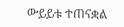ውይይቱ ተጠናቋል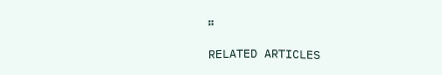፡፡

RELATED ARTICLES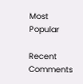Most Popular

Recent Comments